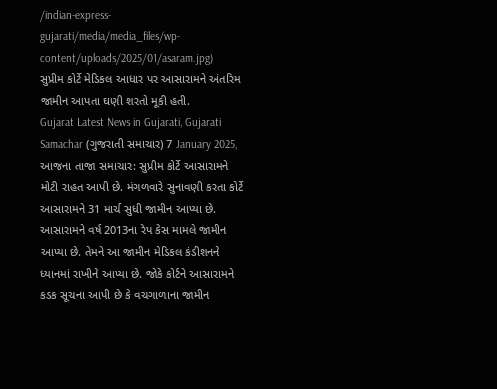/indian-express-gujarati/media/media_files/wp-content/uploads/2025/01/asaram.jpg)
સુપ્રીમ કોર્ટે મેડિકલ આધાર પર આસારામને અંતરિમ જામીન આપતા ઘણી શરતો મૂકી હતી.
Gujarat Latest News in Gujarati, Gujarati Samachar (ગુજરાતી સમાચાર) 7 January 2025, આજના તાજા સમાચાર: સુપ્રીમ કોર્ટે આસારામને મોટી રાહત આપી છે. મંગળવારે સુનાવણી કરતા કોર્ટે આસારામને 31 માર્ચ સુધી જામીન આપ્યા છે. આસારામને વર્ષ 2013ના રેપ કેસ મામલે જામીન આપ્યા છે. તેમને આ જામીન મેડિકલ કંડીશનને ધ્યાનમાં રાખીને આપ્યા છે. જોકે કોર્ટને આસારામને કડક સૂચના આપી છે કે વચગાળાના જામીન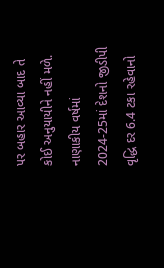પર બહાર આવ્યા બાદ તે કોઈ અનુયાયીને નહીં મળે.
નાણાકીય વર્ષમાં 2024-25માં દેશનો જીડીપી વૃદ્ધિ દર 6.4 ટકા રહેવાનો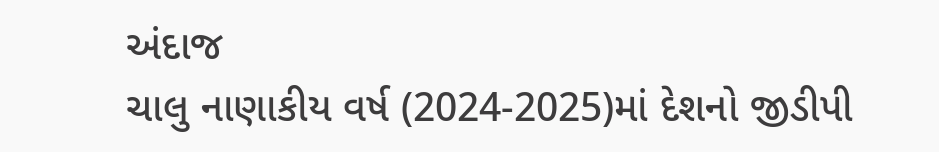અંદાજ
ચાલુ નાણાકીય વર્ષ (2024-2025)માં દેશનો જીડીપી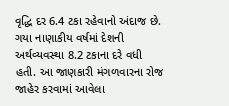વૃદ્ધિ દર 6.4 ટકા રહેવાનો અંદાજ છે. ગયા નાણાકીય વર્ષમાં દેશની અર્થવ્યવસ્થા 8.2 ટકાના દરે વધી હતી. આ જાણકારી મંગળવારના રોજ જાહેર કરવામાં આવેલા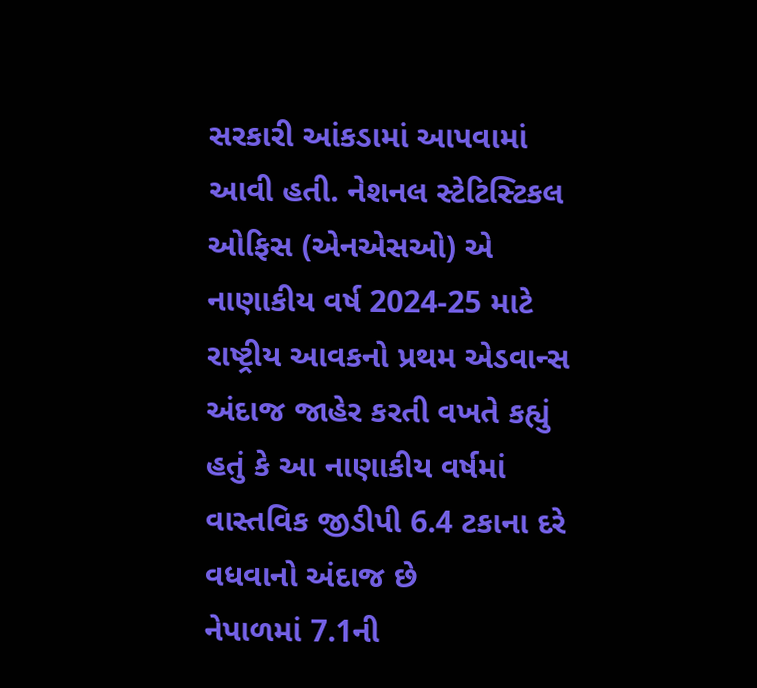સરકારી આંકડામાં આપવામાં આવી હતી. નેશનલ સ્ટેટિસ્ટિકલ ઓફિસ (એનએસઓ) એ નાણાકીય વર્ષ 2024-25 માટે રાષ્ટ્રીય આવકનો પ્રથમ એડવાન્સ અંદાજ જાહેર કરતી વખતે કહ્યું હતું કે આ નાણાકીય વર્ષમાં વાસ્તવિક જીડીપી 6.4 ટકાના દરે વધવાનો અંદાજ છે
નેપાળમાં 7.1ની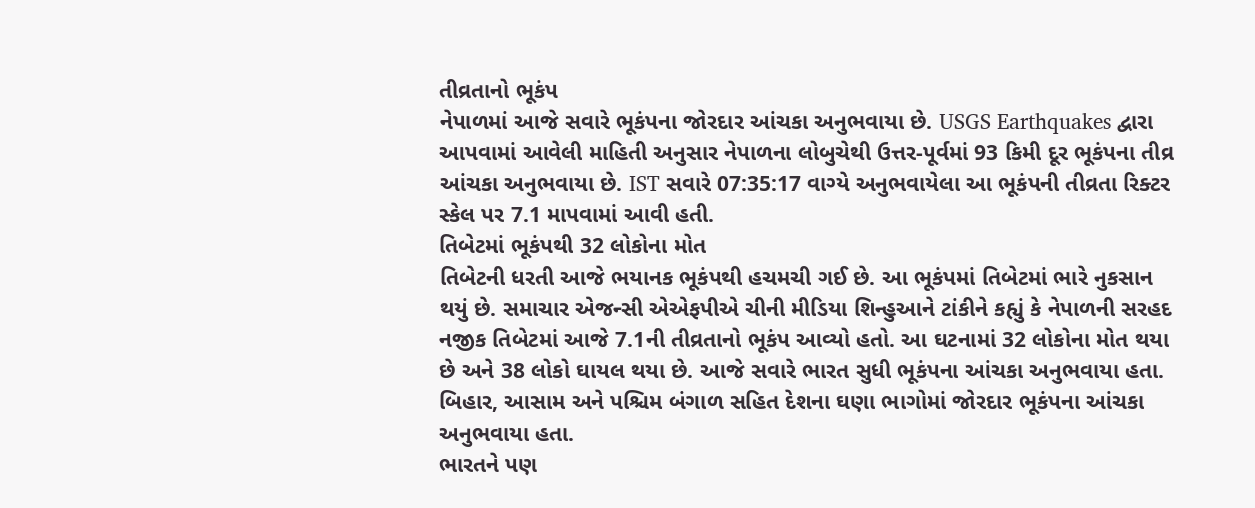તીવ્રતાનો ભૂકંપ
નેપાળમાં આજે સવારે ભૂકંપના જોરદાર આંચકા અનુભવાયા છે. USGS Earthquakes દ્વારા આપવામાં આવેલી માહિતી અનુસાર નેપાળના લોબુચેથી ઉત્તર-પૂર્વમાં 93 કિમી દૂર ભૂકંપના તીવ્ર આંચકા અનુભવાયા છે. IST સવારે 07:35:17 વાગ્યે અનુભવાયેલા આ ભૂકંપની તીવ્રતા રિક્ટર સ્કેલ પર 7.1 માપવામાં આવી હતી.
તિબેટમાં ભૂકંપથી 32 લોકોના મોત
તિબેટની ધરતી આજે ભયાનક ભૂકંપથી હચમચી ગઈ છે. આ ભૂકંપમાં તિબેટમાં ભારે નુકસાન થયું છે. સમાચાર એજન્સી એએફપીએ ચીની મીડિયા શિન્હુઆને ટાંકીને કહ્યું કે નેપાળની સરહદ નજીક તિબેટમાં આજે 7.1ની તીવ્રતાનો ભૂકંપ આવ્યો હતો. આ ઘટનામાં 32 લોકોના મોત થયા છે અને 38 લોકો ઘાયલ થયા છે. આજે સવારે ભારત સુધી ભૂકંપના આંચકા અનુભવાયા હતા. બિહાર, આસામ અને પશ્ચિમ બંગાળ સહિત દેશના ઘણા ભાગોમાં જોરદાર ભૂકંપના આંચકા અનુભવાયા હતા.
ભારતને પણ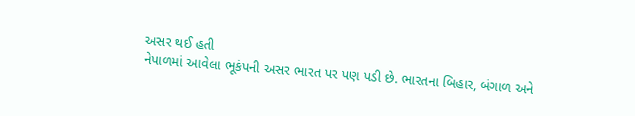અસર થઈ હતી
નેપાળમાં આવેલા ભૂકંપની અસર ભારત પર પણ પડી છે. ભારતના બિહાર, બંગાળ અને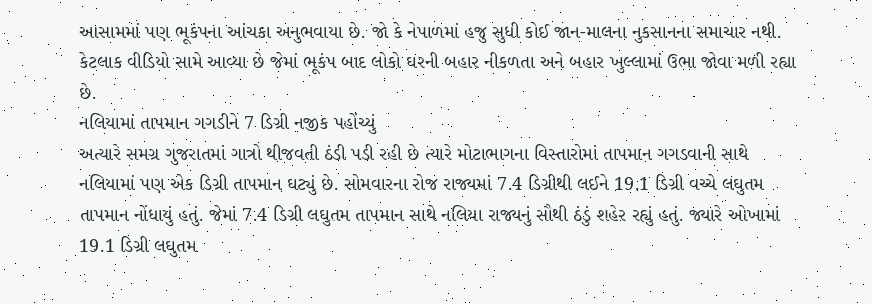આસામમાં પણ ભૂકંપના આંચકા અનુભવાયા છે. જો કે નેપાળમાં હજુ સુધી કોઈ જાન-માલના નુકસાનના સમાચાર નથી. કેટલાક વીડિયો સામે આવ્યા છે જેમાં ભૂકંપ બાદ લોકો ઘરની બહાર નીકળતા અને બહાર ખુલ્લામાં ઉભા જોવા મળી રહ્યા છે.
નલિયામાં તાપમાન ગગડીને 7 ડિગ્રી નજીક પહોંચ્યું
અત્યારે સમગ્ર ગુજરાતમાં ગાત્રો થીજવતી ઠંડી પડી રહી છે ત્યારે મોટાભાગના વિસ્તારોમાં તાપમાન ગગડવાની સાથે નલિયામાં પણ એક ડિગ્રી તાપમાન ઘટ્યું છે. સોમવારના રોજ રાજ્યમાં 7.4 ડિગ્રીથી લઈને 19.1 ડિગ્રી વચ્ચે લઘુતમ તાપમાન નોંધાયું હતું. જેમાં 7.4 ડિગ્રી લઘુતમ તાપમાન સાથે નલિયા રાજ્યનું સૌથી ઠંડું શહેર રહ્યું હતું. જ્યારે ઓખામાં 19.1 ડિગ્રી લઘુતમ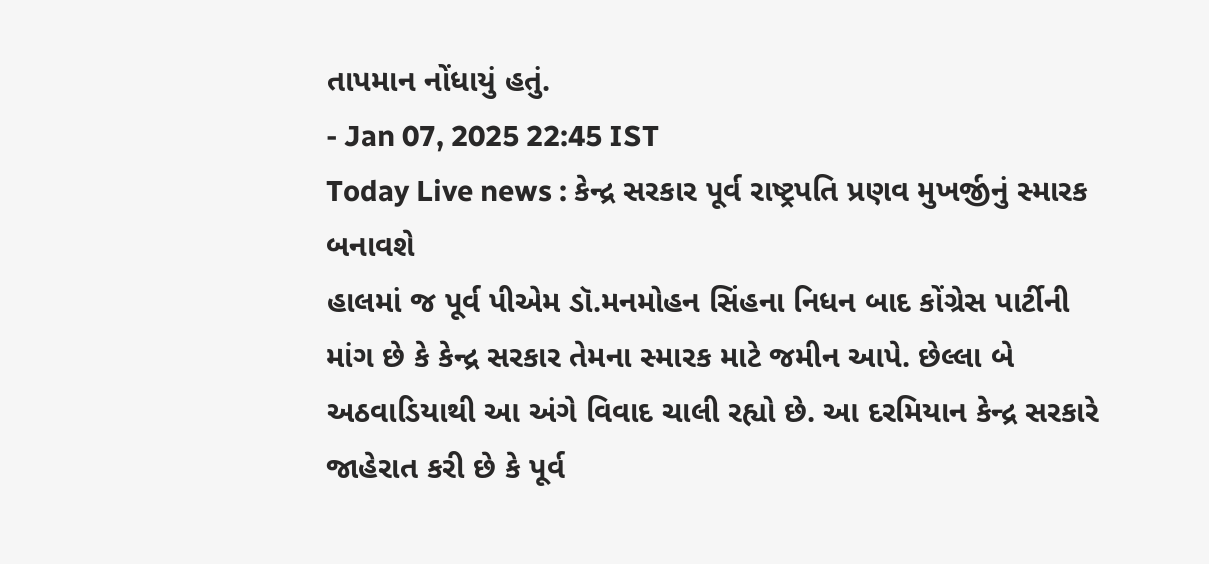તાપમાન નોંધાયું હતું.
- Jan 07, 2025 22:45 IST
Today Live news : કેન્દ્ર સરકાર પૂર્વ રાષ્ટ્રપતિ પ્રણવ મુખર્જીનું સ્મારક બનાવશે
હાલમાં જ પૂર્વ પીએમ ડૉ.મનમોહન સિંહના નિધન બાદ કોંગ્રેસ પાર્ટીની માંગ છે કે કેન્દ્ર સરકાર તેમના સ્મારક માટે જમીન આપે. છેલ્લા બે અઠવાડિયાથી આ અંગે વિવાદ ચાલી રહ્યો છે. આ દરમિયાન કેન્દ્ર સરકારે જાહેરાત કરી છે કે પૂર્વ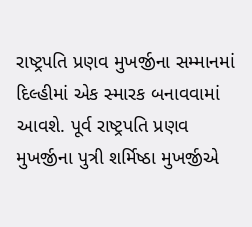રાષ્ટ્રપતિ પ્રણવ મુખર્જીના સમ્માનમાં દિલ્હીમાં એક સ્મારક બનાવવામાં આવશે. પૂર્વ રાષ્ટ્રપતિ પ્રણવ મુખર્જીના પુત્રી શર્મિષ્ઠા મુખર્જીએ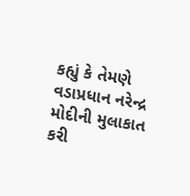કહ્યું કે તેમણે વડાપ્રધાન નરેન્દ્ર મોદીની મુલાકાત કરી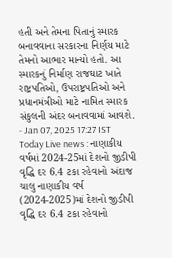હતી અને તેમના પિતાનું સ્મારક બનાવવાના સરકારના નિર્ણય માટે તેમનો આભાર માન્યો હતો. આ સ્મારકનું નિર્માણ રાજઘાટ ખાતે રાષ્ટ્રપતિઓ, ઉપરાષ્ટ્રપતિઓ અને પ્રધાનમંત્રીઓ માટે નામિત સ્મારક સંકુલની અંદર બનાવવામાં આવશે.
- Jan 07, 2025 17:27 IST
Today Live news : નાણાકીય વર્ષમાં 2024-25માં દેશનો જીડીપી વૃદ્ધિ દર 6.4 ટકા રહેવાનો અંદાજ
ચાલુ નાણાકીય વર્ષ (2024-2025)માં દેશનો જીડીપી વૃદ્ધિ દર 6.4 ટકા રહેવાનો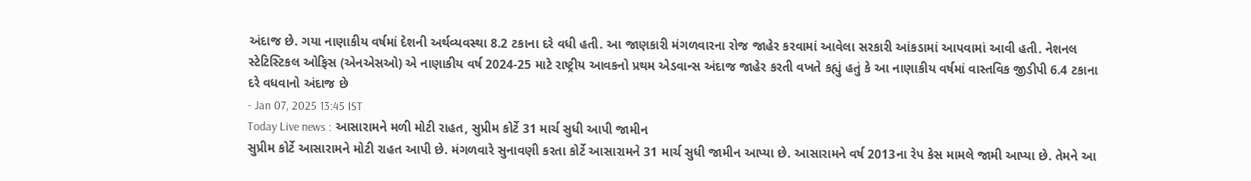અંદાજ છે. ગયા નાણાકીય વર્ષમાં દેશની અર્થવ્યવસ્થા 8.2 ટકાના દરે વધી હતી. આ જાણકારી મંગળવારના રોજ જાહેર કરવામાં આવેલા સરકારી આંકડામાં આપવામાં આવી હતી. નેશનલ સ્ટેટિસ્ટિકલ ઓફિસ (એનએસઓ) એ નાણાકીય વર્ષ 2024-25 માટે રાષ્ટ્રીય આવકનો પ્રથમ એડવાન્સ અંદાજ જાહેર કરતી વખતે કહ્યું હતું કે આ નાણાકીય વર્ષમાં વાસ્તવિક જીડીપી 6.4 ટકાના દરે વધવાનો અંદાજ છે
- Jan 07, 2025 13:45 IST
Today Live news : આસારામને મળી મોટી રાહત, સુપ્રીમ કોર્ટે 31 માર્ચ સુધી આપી જામીન
સુપ્રીમ કોર્ટે આસારામને મોટી રાહત આપી છે. મંગળવારે સુનાવણી કરતા કોર્ટે આસારામને 31 માર્ચ સુધી જામીન આપ્યા છે. આસારામને વર્ષ 2013ના રેપ કેસ મામલે જામી આપ્યા છે. તેમને આ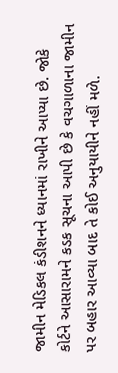જામીન મેડિકલ કંડીશનને ધ્યાનમાં રાખીને આપ્યા છે. જોકે કોર્ટને આસારામને કડક સૂચના આપી છે કે વચગાળાના જામીન પર બહાર આવ્યા બાદ તે કોઈ અનુયાયીને નહીં મળે.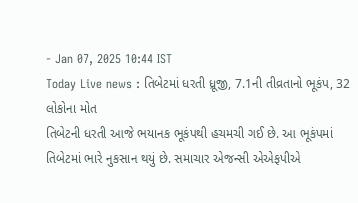- Jan 07, 2025 10:44 IST
Today Live news : તિબેટમાં ધરતી ધ્રૂજી, 7.1ની તીવ્રતાનો ભૂકંપ, 32 લોકોના મોત
તિબેટની ધરતી આજે ભયાનક ભૂકંપથી હચમચી ગઈ છે. આ ભૂકંપમાં તિબેટમાં ભારે નુકસાન થયું છે. સમાચાર એજન્સી એએફપીએ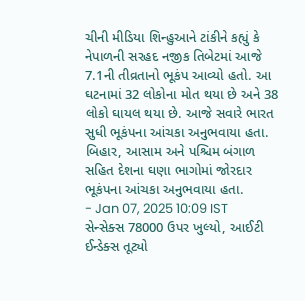ચીની મીડિયા શિન્હુઆને ટાંકીને કહ્યું કે નેપાળની સરહદ નજીક તિબેટમાં આજે 7.1ની તીવ્રતાનો ભૂકંપ આવ્યો હતો. આ ઘટનામાં 32 લોકોના મોત થયા છે અને 38 લોકો ઘાયલ થયા છે. આજે સવારે ભારત સુધી ભૂકંપના આંચકા અનુભવાયા હતા. બિહાર, આસામ અને પશ્ચિમ બંગાળ સહિત દેશના ઘણા ભાગોમાં જોરદાર ભૂકંપના આંચકા અનુભવાયા હતા.
- Jan 07, 2025 10:09 IST
સેન્સેક્સ 78000 ઉપર ખુલ્યો, આઈટી ઈન્ડેક્સ તૂટ્યો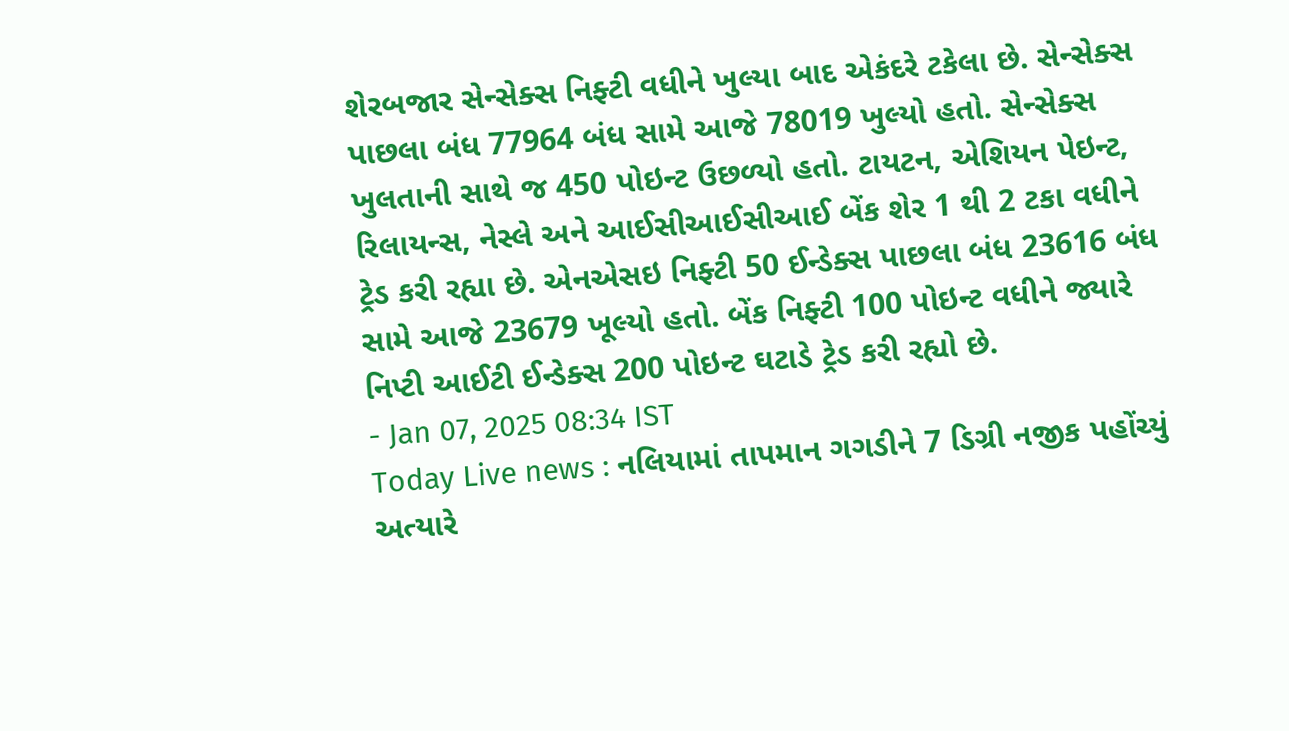શેરબજાર સેન્સેક્સ નિફ્ટી વધીને ખુલ્યા બાદ એકંદરે ટકેલા છે. સેન્સેક્સ પાછલા બંધ 77964 બંધ સામે આજે 78019 ખુલ્યો હતો. સેન્સેક્સ ખુલતાની સાથે જ 450 પોઇન્ટ ઉછળ્યો હતો. ટાયટન, એશિયન પેઇન્ટ, રિલાયન્સ, નેસ્લે અને આઈસીઆઈસીઆઈ બેંક શેર 1 થી 2 ટકા વધીને ટ્રેડ કરી રહ્યા છે. એનએસઇ નિફ્ટી 50 ઈન્ડેક્સ પાછલા બંધ 23616 બંધ સામે આજે 23679 ખૂલ્યો હતો. બેંક નિફ્ટી 100 પોઇન્ટ વધીને જ્યારે નિપ્ટી આઈટી ઈન્ડેક્સ 200 પોઇન્ટ ઘટાડે ટ્રેડ કરી રહ્યો છે.
- Jan 07, 2025 08:34 IST
Today Live news : નલિયામાં તાપમાન ગગડીને 7 ડિગ્રી નજીક પહોંચ્યું
અત્યારે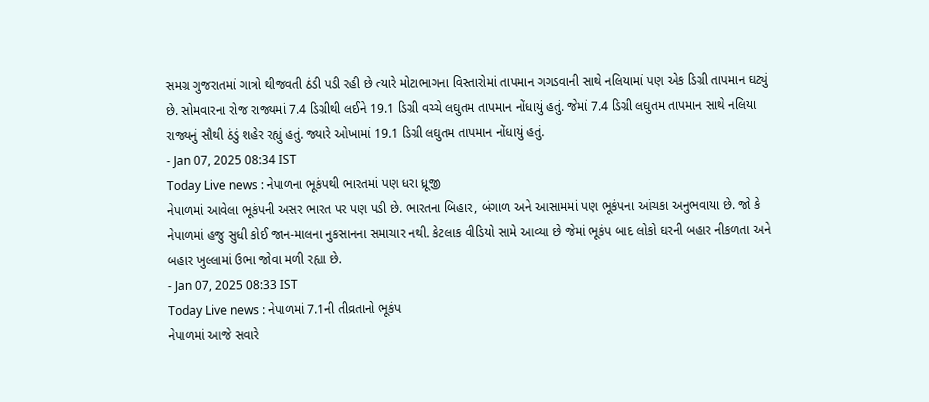સમગ્ર ગુજરાતમાં ગાત્રો થીજવતી ઠંડી પડી રહી છે ત્યારે મોટાભાગના વિસ્તારોમાં તાપમાન ગગડવાની સાથે નલિયામાં પણ એક ડિગ્રી તાપમાન ઘટ્યું છે. સોમવારના રોજ રાજ્યમાં 7.4 ડિગ્રીથી લઈને 19.1 ડિગ્રી વચ્ચે લઘુતમ તાપમાન નોંધાયું હતું. જેમાં 7.4 ડિગ્રી લઘુતમ તાપમાન સાથે નલિયા રાજ્યનું સૌથી ઠંડું શહેર રહ્યું હતું. જ્યારે ઓખામાં 19.1 ડિગ્રી લઘુતમ તાપમાન નોંધાયું હતું.
- Jan 07, 2025 08:34 IST
Today Live news : નેપાળના ભૂકંપથી ભારતમાં પણ ધરા ધ્રૂજી
નેપાળમાં આવેલા ભૂકંપની અસર ભારત પર પણ પડી છે. ભારતના બિહાર, બંગાળ અને આસામમાં પણ ભૂકંપના આંચકા અનુભવાયા છે. જો કે નેપાળમાં હજુ સુધી કોઈ જાન-માલના નુકસાનના સમાચાર નથી. કેટલાક વીડિયો સામે આવ્યા છે જેમાં ભૂકંપ બાદ લોકો ઘરની બહાર નીકળતા અને બહાર ખુલ્લામાં ઉભા જોવા મળી રહ્યા છે.
- Jan 07, 2025 08:33 IST
Today Live news : નેપાળમાં 7.1ની તીવ્રતાનો ભૂકંપ
નેપાળમાં આજે સવારે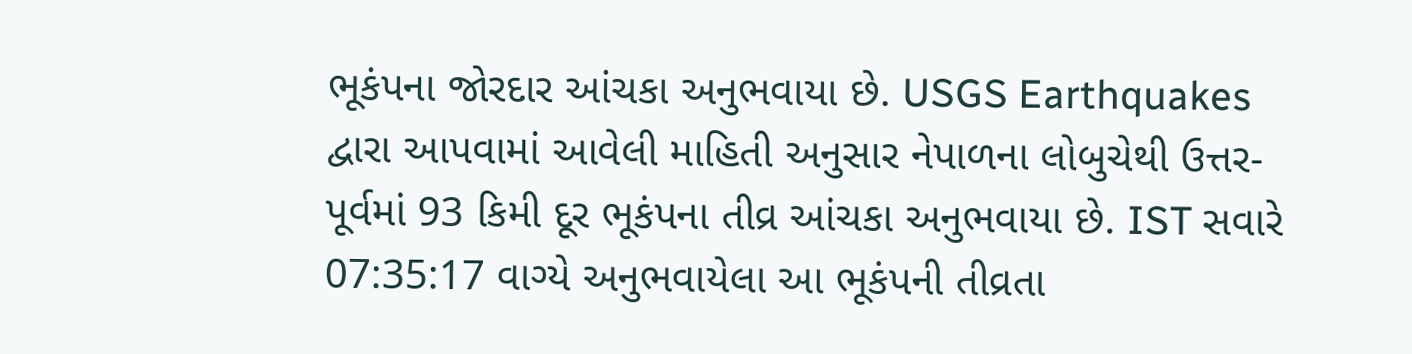ભૂકંપના જોરદાર આંચકા અનુભવાયા છે. USGS Earthquakes દ્વારા આપવામાં આવેલી માહિતી અનુસાર નેપાળના લોબુચેથી ઉત્તર-પૂર્વમાં 93 કિમી દૂર ભૂકંપના તીવ્ર આંચકા અનુભવાયા છે. IST સવારે 07:35:17 વાગ્યે અનુભવાયેલા આ ભૂકંપની તીવ્રતા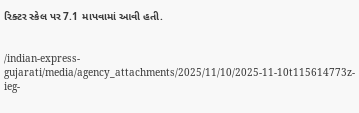રિક્ટર સ્કેલ પર 7.1 માપવામાં આવી હતી.


/indian-express-gujarati/media/agency_attachments/2025/11/10/2025-11-10t115614773z-ieg-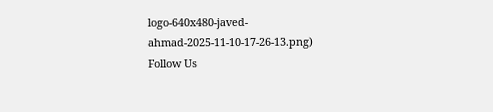logo-640x480-javed-ahmad-2025-11-10-17-26-13.png)
Follow Us